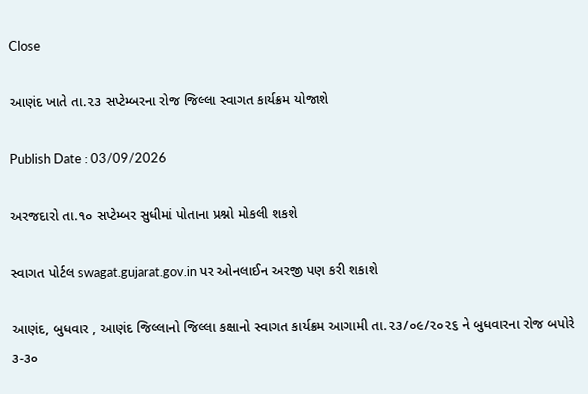Close

આણંદ ખાતે તા.૨૩ સપ્ટેમ્બરના રોજ જિલ્લા સ્વાગત કાર્યક્રમ યોજાશે

Publish Date : 03/09/2026

અરજદારો તા.૧૦ સપ્ટેમ્બર સુધીમાં પોતાના પ્રશ્નો મોકલી શકશે

સ્વાગત પોર્ટલ swagat.gujarat.gov.in પર ઓનલાઈન અરજી પણ કરી શકાશે

આણંદ, બુધવાર , આણંદ જિલ્લાનો જિલ્લા કક્ષાનો સ્વાગત કાર્યક્રમ આગામી તા.૨૩/૦૯/૨૦૨૬ ને બુધવારના રોજ બપોરે ૩-૩૦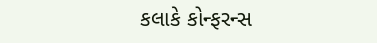કલાકે કોન્ફરન્સ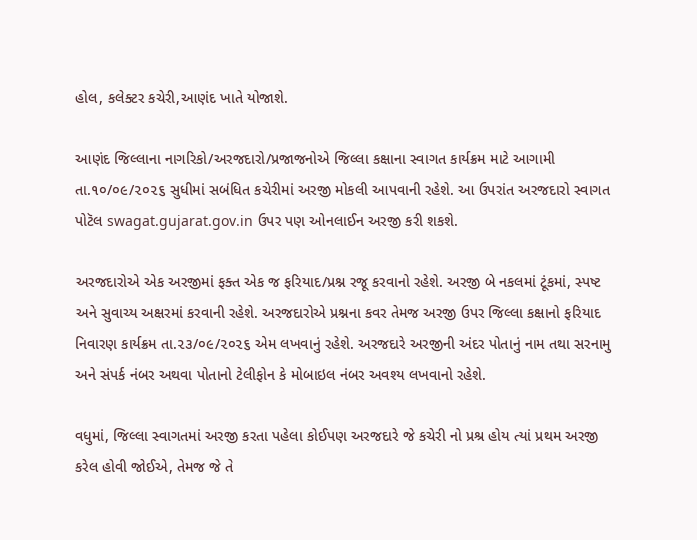હોલ, કલેક્ટર કચેરી,આણંદ ખાતે યોજાશે.

આણંદ જિલ્લાના નાગરિકો/અરજદારો/પ્રજાજનોએ જિલ્લા કક્ષાના સ્વાગત કાર્યક્રમ માટે આગામી તા.૧૦/૦૯/૨૦૨૬ સુધીમાં સબંધિત કચેરીમાં અરજી મોકલી આપવાની રહેશે. આ ઉપરાંત અરજદારો સ્વાગત પોટૅલ swagat.gujarat.gov.in ઉપર પણ ઓનલાઈન અરજી કરી શકશે.

અરજદારોએ એક અરજીમાં ફક્ત એક જ ફરિયાદ/પ્રશ્ન રજૂ કરવાનો રહેશે. અરજી બે નકલમાં ટૂંકમાં, સ્પષ્ટ અને સુવાચ્ય અક્ષરમાં કરવાની રહેશે. અરજદારોએ પ્રશ્નના કવર તેમજ અરજી ઉપર જિલ્લા કક્ષાનો ફરિયાદ નિવારણ કાર્યક્રમ તા.૨૩/૦૯/૨૦૨૬ એમ લખવાનું રહેશે. અરજદારે અરજીની અંદર પોતાનું નામ તથા સરનામુ અને સંપર્ક નંબર અથવા પોતાનો ટેલીફોન કે મોબાઇલ નંબર અવશ્ય લખવાનો રહેશે.

વધુમાં, જિલ્લા સ્વાગતમાં અરજી કરતા પહેલા કોઈપણ અરજદારે જે કચેરી નો પ્રશ્ર હોય ત્યાં પ્રથમ અરજી કરેલ હોવી જોઈએ, તેમજ જે તે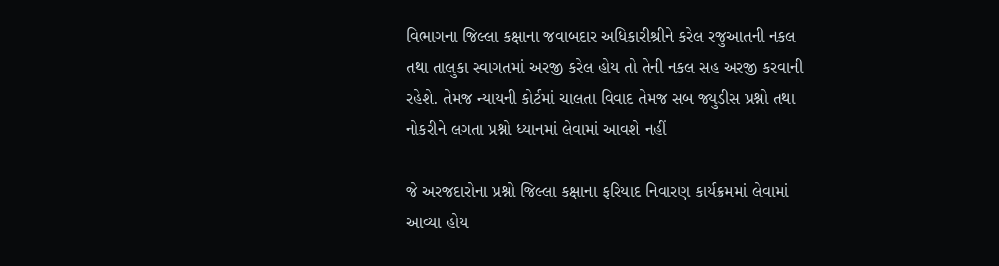વિભાગના જિલ્લા કક્ષાના જવાબદાર અધિકારીશ્રીને કરેલ રજુઆતની નકલ તથા તાલુકા સ્વાગતમાં અરજી કરેલ હોય તો તેની નકલ સહ અરજી કરવાની રહેશે. તેમજ ન્યાયની કોર્ટમાં ચાલતા વિવાદ તેમજ સબ જ્યુડીસ પ્રશ્નો તથા નોકરીને લગતા પ્રશ્નો ધ્યાનમાં લેવામાં આવશે નહીં

જે અરજદારોના પ્રશ્નો જિલ્લા કક્ષાના ફરિયાદ નિવારણ કાર્યક્રમમાં લેવામાં આવ્યા હોય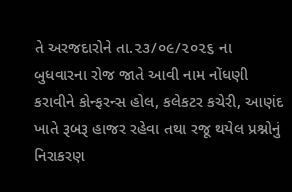તે અરજદારોને તા.૨૩/૦૯/૨૦૨૬ ના બુધવારના રોજ જાતે આવી નામ નોંધણી કરાવીને કોન્ફરન્સ હોલ, કલેકટર કચેરી, આણંદ ખાતે રૂબરૂ હાજર રહેવા તથા રજૂ થયેલ પ્રશ્નોનું નિરાકરણ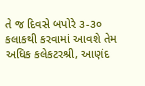તે જ દિવસે બપોરે ૩-૩૦  કલાકથી કરવામાં આવશે તેમ અધિક કલેકટરશ્રી, આણંદ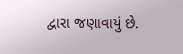દ્વારા જણાવાયું છે.